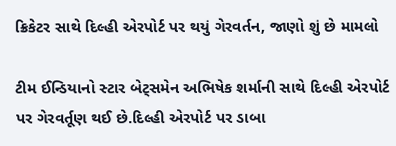ક્રિકેટર સાથે દિલ્હી એરપોર્ટ પર થયું ગેરવર્તન, જાણો શું છે મામલો

ટીમ ઈન્ડિયાનો સ્ટાર બેટ્સમેન અભિષેક શર્માની સાથે દિલ્હી એરપોર્ટ પર ગેરવર્તૂણ થઈ છે.દિલ્હી એરપોર્ટ પર ડાબા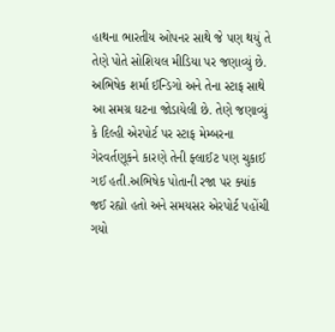હાથના ભારતીય ઓપનર સાથે જે પણ થયું તે તેણે પોતે સોશિયલ મીડિયા પર જણાવ્યું છે. અભિષેક શર્મા ઈન્ડિગો અને તેના સ્ટાફ સાથે આ સમગ્ર ઘટના જોડાયેલી છે. તેણે જણાવ્યું કે દિલ્હી એરપોર્ટ પર સ્ટાફ મેમ્બરના ગેરવર્તણૂકને કારણે તેની ફ્લાઈટ પણ ચુકાઈ ગઈ હતી.અભિષેક પોતાની રજા પર ક્યાંક જઈ રહ્યો હતો અને સમયસર એરપોર્ટ પહોંચી ગયો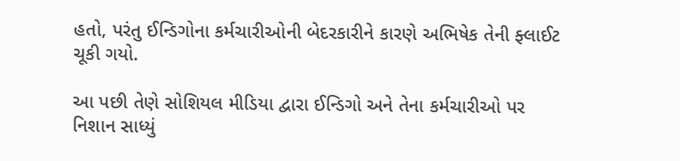હતો, પરંતુ ઈન્ડિગોના કર્મચારીઓની બેદરકારીને કારણે અભિષેક તેની ફ્લાઈટ ચૂકી ગયો.

આ પછી તેણે સોશિયલ મીડિયા દ્વારા ઈન્ડિગો અને તેના કર્મચારીઓ પર નિશાન સાધ્યું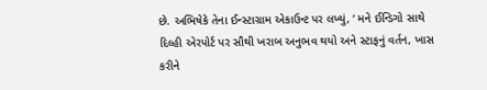છે. અભિષેકે તેના ઈન્સ્ટાગ્રામ એકાઉન્ટ પર લખ્યું, ‘ મને ઈન્ડિગો સાથે દિલ્હી એરપોર્ટ પર સૌથી ખરાબ અનુભવ થયો અને સ્ટાફનું વર્તન, ખાસ કરીને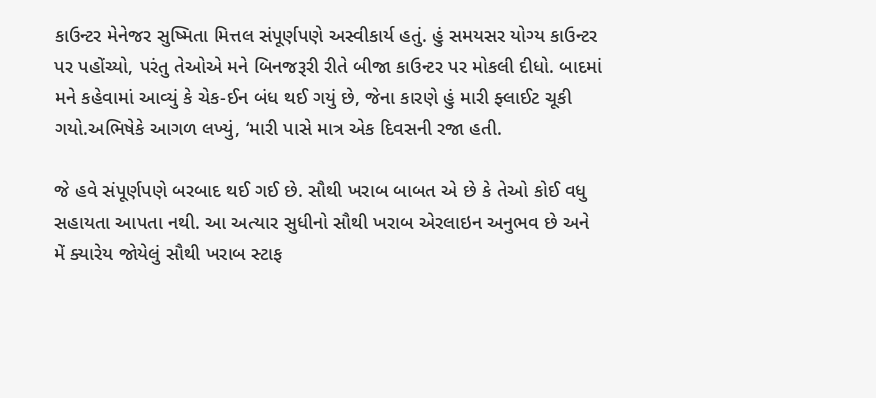કાઉન્ટર મેનેજર સુષ્મિતા મિત્તલ સંપૂર્ણપણે અસ્વીકાર્ય હતું. હું સમયસર યોગ્ય કાઉન્ટર પર પહોંચ્યો, પરંતુ તેઓએ મને બિનજરૂરી રીતે બીજા કાઉન્ટર પર મોકલી દીધો. બાદમાં મને કહેવામાં આવ્યું કે ચેક-ઈન બંધ થઈ ગયું છે, જેના કારણે હું મારી ફ્લાઈટ ચૂકી ગયો.અભિષેકે આગળ લખ્યું, ‘મારી પાસે માત્ર એક દિવસની રજા હતી.

જે હવે સંપૂર્ણપણે બરબાદ થઈ ગઈ છે. સૌથી ખરાબ બાબત એ છે કે તેઓ કોઈ વધુ સહાયતા આપતા નથી. આ અત્યાર સુધીનો સૌથી ખરાબ એરલાઇન અનુભવ છે અને મેં ક્યારેય જોયેલું સૌથી ખરાબ સ્ટાફ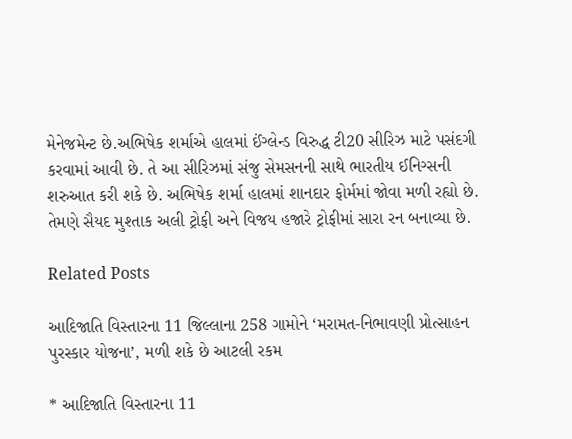મેનેજમેન્ટ છે.અભિષેક શર્માએ હાલમાં ઈંગ્લેન્ડ વિરુદ્ધ ટી20 સીરિઝ માટે પસંદગી કરવામાં આવી છે. તે આ સીરિઝમાં સંજુ સેમસનની સાથે ભારતીય ઈનિગ્સની શરુઆત કરી શકે છે. અભિષેક શર્મા હાલમાં શાનદાર ફોર્મમાં જોવા મળી રહ્યો છે. તેમણે સૈયદ મુશ્તાક અલી ટ્રોફી અને વિજય હજારે ટ્રોફીમાં સારા રન બનાવ્યા છે.

Related Posts

આદિજાતિ વિસ્તારના 11 જિલ્લાના 258 ગામોને ‘મરામત-નિભાવણી પ્રોત્સાહન પુરસ્કાર યોજના’, મળી શકે છે આટલી રકમ

* આદિજાતિ વિસ્તારના 11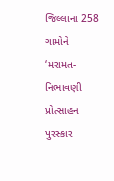જિલ્લાના 258 ગામોને ‘મરામત-નિભાવણી પ્રોત્સાહન પુરસ્કાર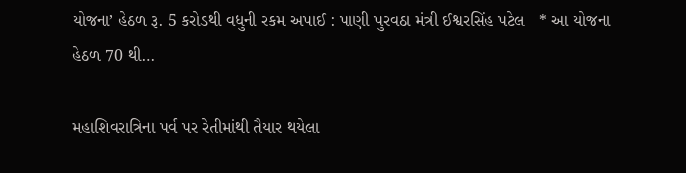યોજના’ હેઠળ રૂ. 5 કરોડથી વધુની રકમ અપાઈ : પાણી પુરવઠા મંત્રી ઈશ્વરસિંહ પટેલ   * આ યોજના હેઠળ 70 થી…

મહાશિવરાત્રિના પર્વ પર રેતીમાંથી તૈયાર થયેલા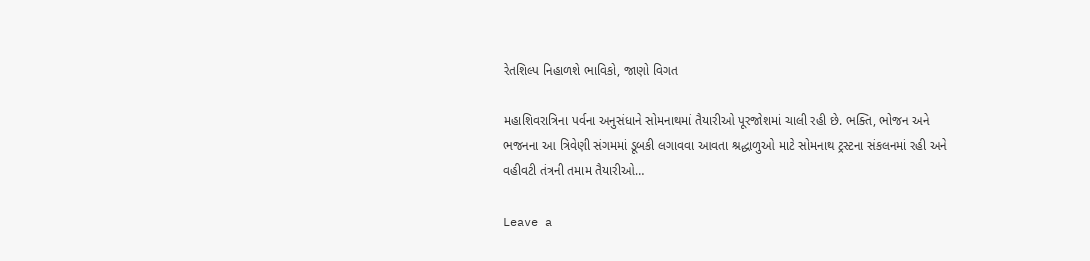રેતશિલ્પ નિહાળશે ભાવિકો, જાણો વિગત

મહાશિવરાત્રિના પર્વના અનુસંધાને સોમનાથમાં તૈયારીઓ પૂરજોશમાં ચાલી રહી છે. ભક્તિ, ભોજન અને ભજનના આ ત્રિવેણી સંગમમાં ડૂબકી લગાવવા આવતા શ્રદ્ધાળુઓ માટે સોમનાથ ટ્રસ્ટના સંકલનમાં રહી અને વહીવટી તંત્રની તમામ તૈયારીઓ…

Leave a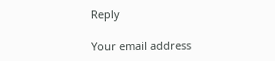Reply

Your email address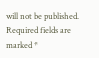will not be published. Required fields are marked *